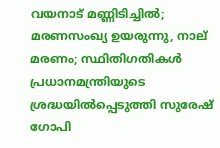വയനാട് മണ്ണിടിച്ചിൽ; മരണസംഖ്യ ഉയരുന്നു, നാല് മരണം; സ്ഥിതിഗതികൾ പ്രധാനമന്ത്രിയുടെ ശ്രദ്ധയിൽപ്പെടുത്തി സുരേഷ് ഗോപി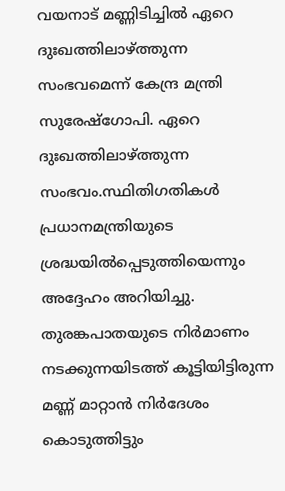വയനാട് മണ്ണിടിച്ചിൽ ഏറെ ദുഃഖത്തിലാഴ്ത്തുന്ന സംഭവമെന്ന് കേന്ദ്ര മന്ത്രി സുരേഷ്ഗോപി. ഏറെ ദുഃഖത്തിലാഴ്ത്തുന്ന സംഭവം.സ്ഥിതിഗതികൾ പ്രധാനമന്ത്രിയുടെ ശ്രദ്ധയിൽപ്പെടുത്തിയെന്നും അദ്ദേഹം അറിയിച്ചു. തുരങ്കപാതയുടെ നിർമാണം നടക്കുന്നയിടത്ത് കൂട്ടിയിട്ടിരുന്ന മണ്ണ് മാറ്റാൻ നിർദേശം കൊടുത്തിട്ടും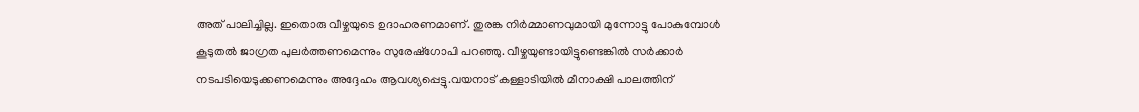അത് പാലിച്ചില്ല. ഇതൊരു വീഴ്ചയുടെ ഉദാഹരണമാണ്. തുരങ്ക നിർമ്മാണവുമായി മുന്നോട്ടു പോകുമ്പോൾ കൂടുതൽ ജാഗ്രത പുലർത്തണമെന്നും സുരേഷ്ഗോപി പറഞ്ഞു. വീഴ്ചയുണ്ടായിട്ടുണ്ടെങ്കിൽ സർക്കാർ നടപടിയെടുക്കണമെന്നും അദ്ദേഹം ആവശ്യപ്പെട്ടു.വയനാട് കള്ളാടിയിൽ മീനാക്ഷി പാലത്തിന്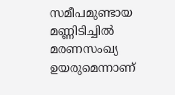സമീപമുണ്ടായ മണ്ണിടിച്ചിൽ മരണസംഖ്യ ഉയരുമെന്നാണ്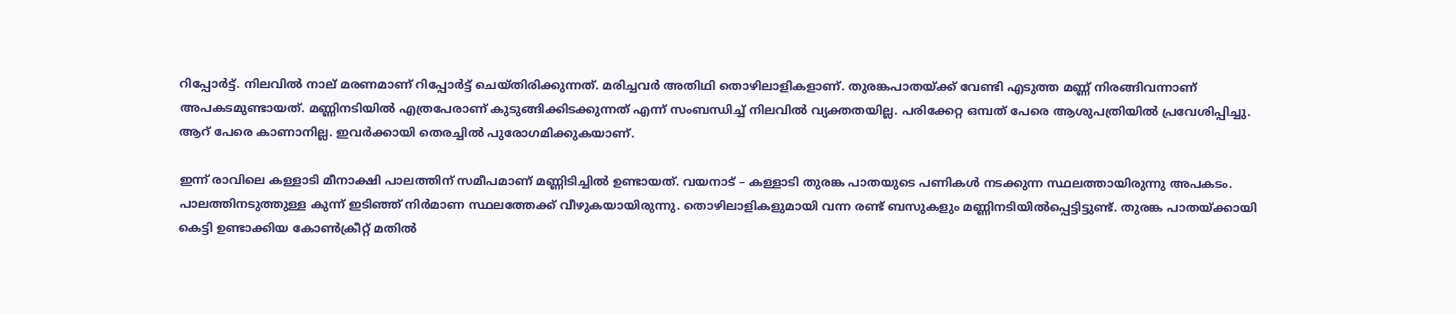റിപ്പോര്‍ട്ട്. നിലവില്‍ നാല് മരണമാണ് റിപ്പോർട്ട് ചെയ്തിരിക്കുന്നത്. മരിച്ചവർ അതിഥി തൊഴിലാളികളാണ്. തുരങ്കപാതയ്ക്ക് വേണ്ടി എടുത്ത മണ്ണ് നിരങ്ങിവന്നാണ് അപകടമുണ്ടായത്. മണ്ണിനടിയിൽ എത്രപേരാണ് കുടുങ്ങിക്കിടക്കുന്നത് എന്ന് സംബന്ധിച്ച് നിലവിൽ വ്യക്തതയില്ല. പരിക്കേറ്റ ഒമ്പത് പേരെ ആശുപത്രിയിൽ പ്രവേശിപ്പിച്ചു. ആറ് പേരെ കാണാനില്ല. ഇവർക്കായി തെരച്ചിൽ പുരോഗമിക്കുകയാണ്.

ഇന്ന് രാവിലെ കള്ളാടി മീനാക്ഷി പാലത്തിന് സമീപമാണ് മണ്ണിടിച്ചിൽ ഉണ്ടായത്. വയനാട് – കള്ളാടി തുരങ്ക പാതയുടെ പണികൾ നടക്കുന്ന സ്ഥലത്തായിരുന്നു അപകടം. പാലത്തിനടുത്തുള്ള കുന്ന് ഇടിഞ്ഞ് നിർമാണ സ്ഥലത്തേക്ക് വീഴുകയായിരുന്നു. തൊഴിലാളികളുമായി വന്ന രണ്ട് ബസുകളും മണ്ണിനടിയിൽപ്പെട്ടിട്ടുണ്ട്. തുരങ്ക പാതയ്ക്കായി കെട്ടി ഉണ്ടാക്കിയ കോൺക്രീറ്റ് മതിൽ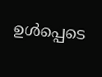ഉൾപ്പെടെ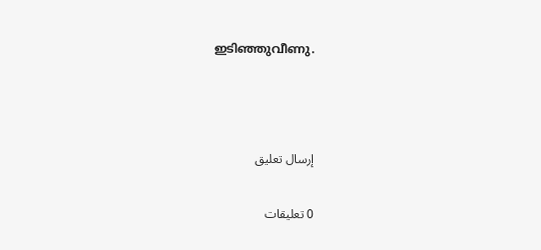ഇടിഞ്ഞുവീണു.



إرسال تعليق

0 تعليقات